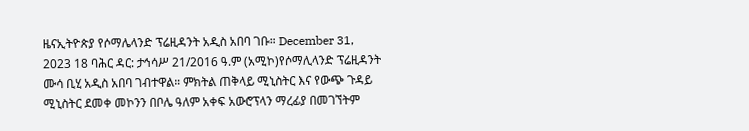ዜናኢትዮጵያ የሶማሌላንድ ፕሬዚዳንት አዲስ አበባ ገቡ። December 31, 2023 18 ባሕር ዳር: ታኅሳሥ 21/2016 ዓ.ም (አሚኮ)የሶማሊላንድ ፕሬዚዳንት ሙሳ ቢሂ አዲስ አበባ ገብተዋል። ምክትል ጠቅላይ ሚኒስትር እና የውጭ ጉዳይ ሚኒስትር ደመቀ መኮንን በቦሌ ዓለም አቀፍ አውሮፕላን ማረፊያ በመገኘትም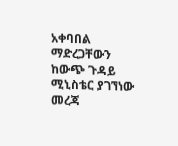አቀባበል ማድረጋቸውን ከውጭ ጉዳይ ሚኒስቴር ያገኘነው መረጃ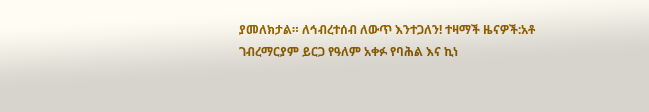ያመለክታል። ለኅብረተሰብ ለውጥ እንተጋለን! ተዛማች ዜናዎች:አቶ ገብረማርያም ይርጋ የዓለም አቀፉ የባሕል እና ኪነ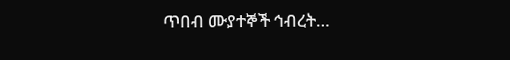ጥበብ ሙያተኞች ኅብረት…